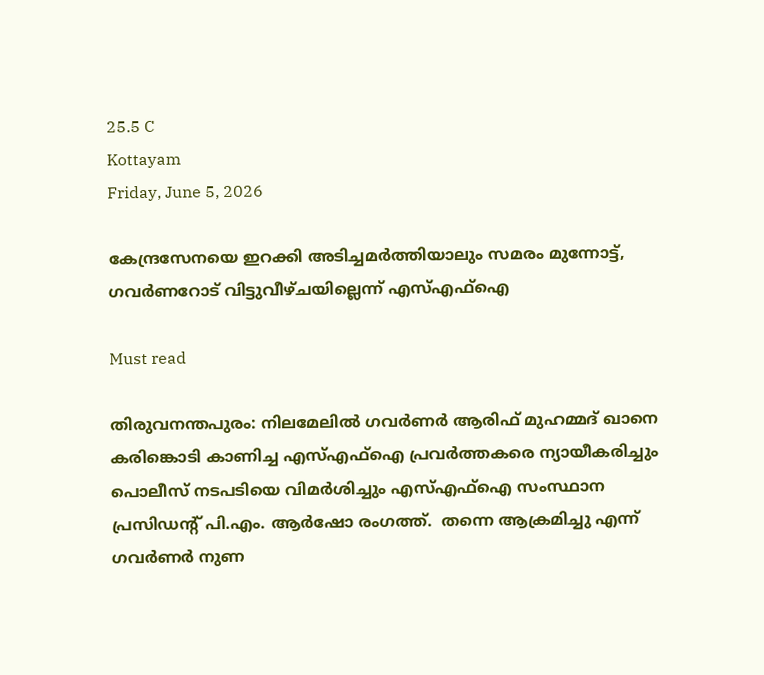25.5 C
Kottayam
Friday, June 5, 2026

കേന്ദ്രസേനയെ ഇറക്കി അടിച്ചമർത്തിയാലും സമരം മുന്നോട്ട്‌, ഗവര്‍ണറോട് വിട്ടുവീഴ്ചയില്ലെന്ന് എസ്എഫ്ഐ

Must read

തിരുവനന്തപുരം: നിലമേലില്‍ ഗവര്‍ണര്‍ ആരിഫ് മുഹമ്മദ് ഖാനെ കരിങ്കൊടി കാണിച്ച എസ്എഫ്ഐ പ്രവര്‍ത്തകരെ ന്യായീകരിച്ചും പൊലീസ് നടപടിയെ വിമര്‍ശിച്ചും എസ്എഫ്ഐ സംസ്ഥാന പ്രസിഡന്‍റ് പി.എം. ആര്‍ഷോ രംഗത്ത്.  തന്നെ ആക്രമിച്ചു എന്ന് ഗവർണർ നുണ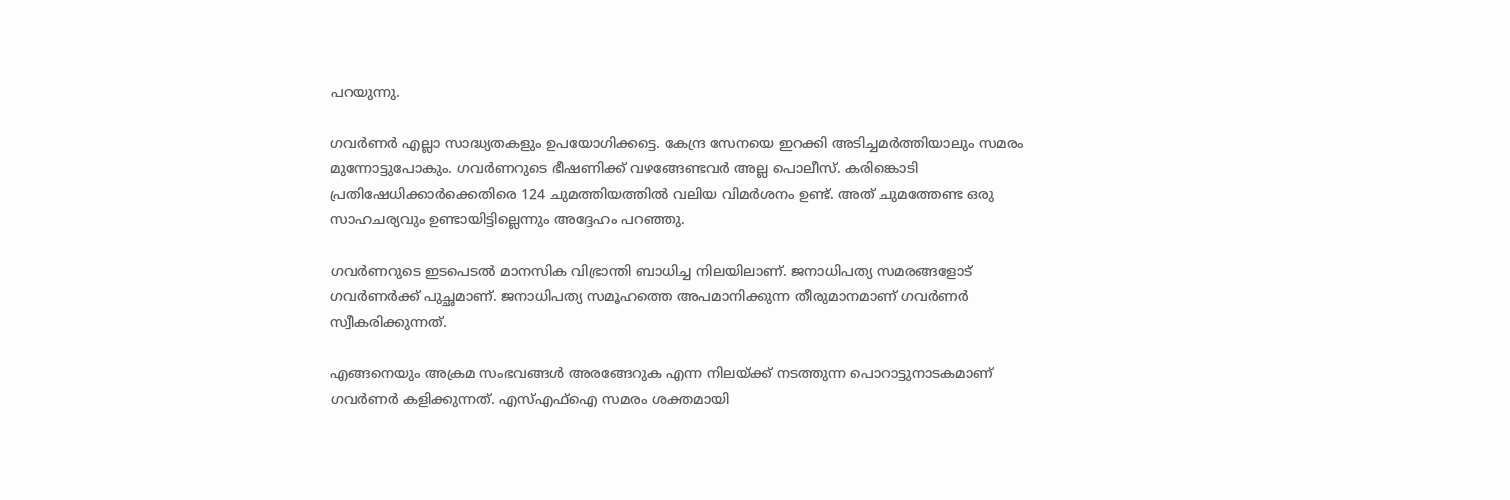പറയുന്നു.

ഗവർണർ എല്ലാ സാദ്ധ്യതകളും ഉപയോഗിക്കട്ടെ. കേന്ദ്ര സേനയെ ഇറക്കി അടിച്ചമർത്തിയാലും സമരം മുന്നോട്ടുപോകും. ഗവർണറുടെ ഭീഷണിക്ക് വഴങ്ങേണ്ടവർ അല്ല പൊലീസ്. കരിങ്കൊടി പ്രതിഷേധിക്കാര്‍ക്കെതിരെ 124 ചുമത്തിയത്തിൽ വലിയ വിമർശനം ഉണ്ട്. അത് ചുമത്തേണ്ട ഒരു സാഹചര്യവും ഉണ്ടായിട്ടില്ലെന്നും അദ്ദേഹം പറഞ്ഞു.

ഗവർണറുടെ ഇടപെടൽ മാനസിക വിഭ്രാന്തി ബാധിച്ച നിലയിലാണ്. ജനാധിപത്യ സമരങ്ങളോട് ഗവർണർക്ക് പുച്ഛമാണ്. ജനാധിപത്യ സമൂഹത്തെ അപമാനിക്കുന്ന തീരുമാനമാണ് ഗവര്‍ണര്‍ സ്വീകരിക്കുന്നത്.

എങ്ങനെയും അക്രമ സംഭവങ്ങൾ അരങ്ങേറുക എന്ന നിലയ്ക്ക് നടത്തുന്ന പൊറാട്ടുനാടകമാണ് ഗവര്‍ണര്‍ കളിക്കുന്നത്. എസ്എഫ്ഐ സമരം ശക്തമായി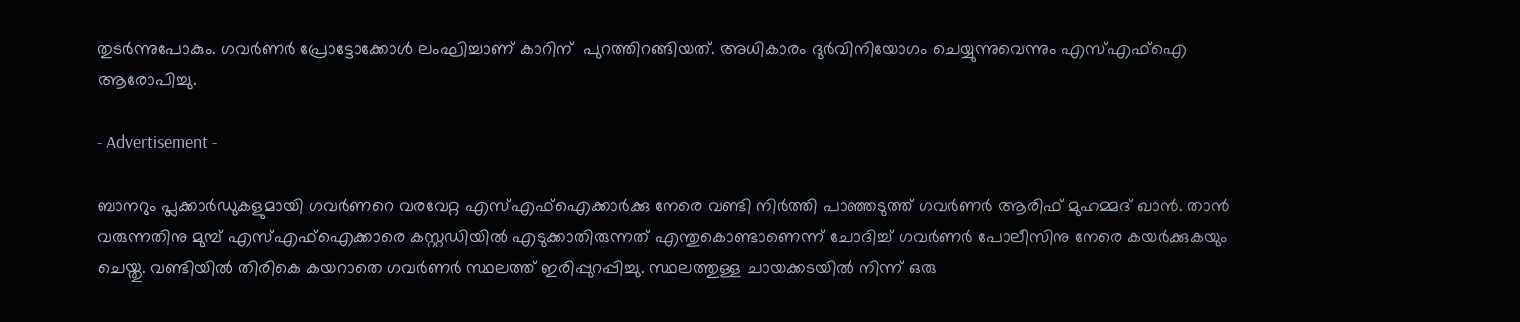തുടർന്നുപോകും. ഗവർണർ പ്രോട്ടോക്കോൾ ലംഘിച്ചാണ് കാറിന്  പുറത്തിറങ്ങിയത്. അധികാരം ദുർവിനിയോഗം ചെയ്യുന്നുവെന്നും എസ്എഫ്ഐ ആരോപിച്ചു.

- Advertisement -

ബാനറും പ്ലക്കാർഡുകളുമായി ഗവർണറെ വരവേറ്റ എസ്എഫ്ഐക്കാർക്കു നേരെ വണ്ടി നിർത്തി പാഞ്ഞടുത്ത് ഗവർണർ ആരിഫ് മുഹമ്മദ് ഖാൻ. താൻ വരുന്നതിനു മുമ്പ് എസ്എഫ്ഐക്കാരെ കസ്റ്റഡിയിൽ എടുക്കാതിരുന്നത് എന്തുകൊണ്ടാണെന്ന് ചോദിച്ച് ഗവർണർ പോലീസിനു നേരെ കയർക്കുകയും ചെയ്തു. വണ്ടിയിൽ തിരികെ കയറാതെ ഗവർണർ സ്ഥലത്ത് ഇരിപ്പുറപ്പിച്ചു. സ്ഥലത്തുള്ള ചായക്കടയിൽ നിന്ന് ഒരു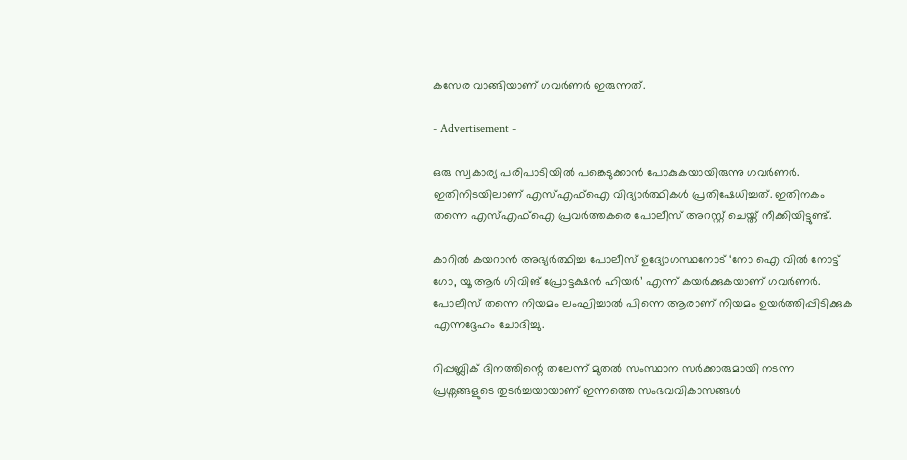കസേര വാങ്ങിയാണ് ഗവർണർ ഇരുന്നത്.

- Advertisement -

ഒരു സ്വകാര്യ പരിപാടിയിൽ പങ്കെടുക്കാൻ പോകുകയായിരുന്നു ഗവർണർ. ഇതിനിടയിലാണ് എസ്എഫ്ഐ വിദ്യാർത്ഥികൾ പ്രതിഷേധിച്ചത്. ഇതിനകം തന്നെ എസ്എഫ്ഐ പ്രവർത്തകരെ പോലീസ് അറസ്റ്റ് ചെയ്ത് നീക്കിയിട്ടുണ്ട്.

കാറിൽ കയറാൻ അഭ്യർത്ഥിച്ച പോലീസ് ഉദ്യോഗസ്ഥനോട് ‘നോ ഐ വിൽ നോട്ട് ഗോ, യൂ ആർ ഗിവിങ് പ്രോട്ടക്ഷൻ ഹിയർ’ എന്ന് കയർക്കുകയാണ് ഗവർണര്‍. പോലീസ് തന്നെ നിയമം ലംഘിച്ചാൽ പിന്നെ ആരാണ് നിയമം ഉയർത്തിപ്പിടിക്കുക എന്നദ്ദേഹം ചോദിച്ചു.

റിപ്പബ്ലിക് ദിനത്തിന്റെ തലേന്ന് മുതൽ സംസ്ഥാന സർക്കാരുമായി നടന്ന പ്രശ്നങ്ങളുടെ തുടർച്ചയായാണ് ഇന്നത്തെ സംഭവവികാസങ്ങൾ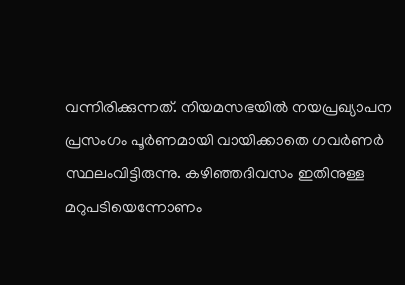വന്നിരിക്കുന്നത്. നിയമസഭയിൽ നയപ്രഖ്യാപന പ്രസംഗം പൂർണമായി വായിക്കാതെ ഗവർണർ സ്ഥലംവിട്ടിരുന്നു. കഴിഞ്ഞദിവസം ഇതിനുള്ള മറുപടിയെന്നോണം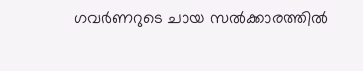ഗവർണറുടെ ചായ സൽക്കാരത്തിൽ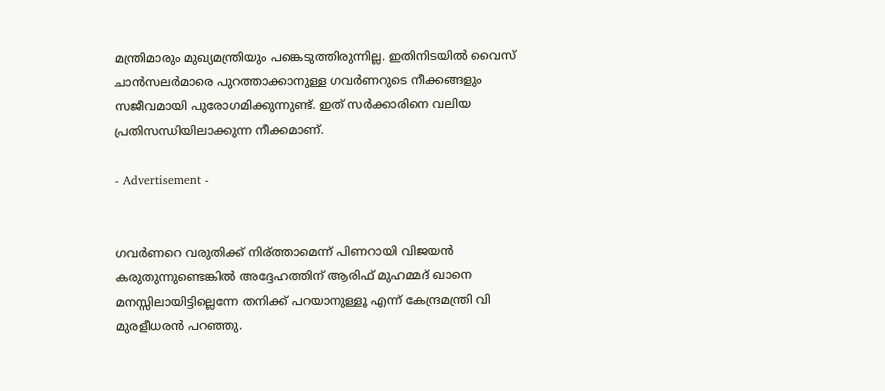മന്ത്രിമാരും മുഖ്യമന്ത്രിയും പങ്കെടുത്തിരുന്നില്ല. ഇതിനിടയിൽ വൈസ് ചാൻസലർമാരെ പുറത്താക്കാനുള്ള ഗവർണറുടെ നീക്കങ്ങളും സജീവമായി പുരോഗമിക്കുന്നുണ്ട്. ഇത് സർക്കാരിനെ വലിയ പ്രതിസന്ധിയിലാക്കുന്ന നീക്കമാണ്.

- Advertisement -


ഗവർണറെ വരുതിക്ക് നിര്ത്താമെന്ന് പിണറായി വിജയൻ കരുതുന്നുണ്ടെങ്കിൽ അദ്ദേഹത്തിന് ആരിഫ് മുഹമ്മദ് ഖാനെ മനസ്സിലായിട്ടില്ലെന്നേ തനിക്ക് പറയാനുള്ളൂ എന്ന് കേന്ദ്രമന്ത്രി വി മുരളീധരൻ പറഞ്ഞു.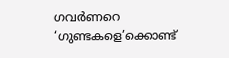ഗവർണറെ ‘ഗുണ്ടകളെ’ക്കൊണ്ട്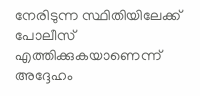നേരിടുന്ന സ്ഥിതിയിലേക്ക് പോലീസ് എത്തിക്കുകയാണെന്ന് അദ്ദേഹം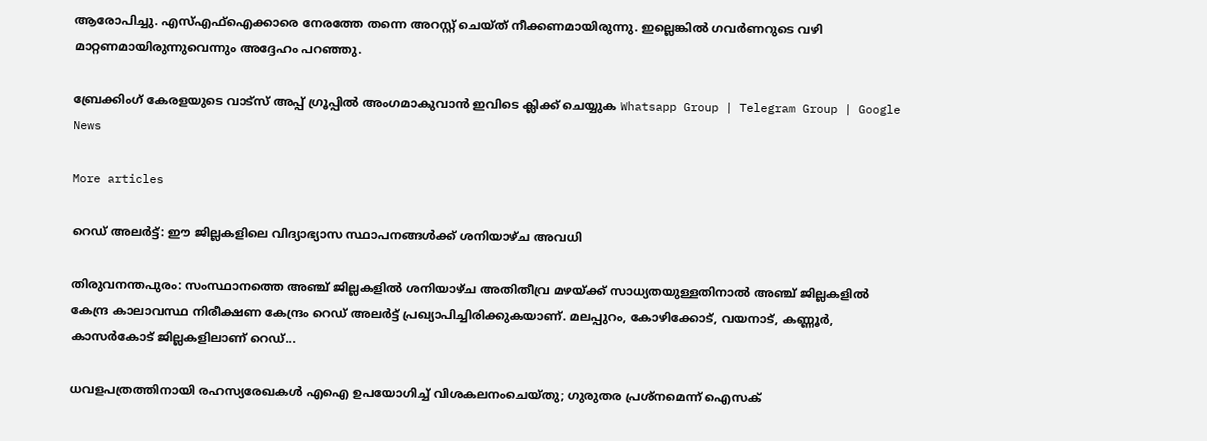ആരോപിച്ചു. എസ്എഫ്ഐക്കാരെ നേരത്തേ തന്നെ അറസ്റ്റ് ചെയ്ത് നീക്കണമായിരുന്നു. ഇല്ലെങ്കിൽ ഗവര്‍ണറുടെ വഴി മാറ്റണമായിരുന്നുവെന്നും അദ്ദേഹം പറഞ്ഞു.

ബ്രേക്കിംഗ് കേരളയുടെ വാട്സ് അപ്പ് ഗ്രൂപ്പിൽ അംഗമാകുവാൻ ഇവിടെ ക്ലിക്ക് ചെയ്യുക Whatsapp Group | Telegram Group | Google News

More articles

റെഡ് അലർട്ട്: ഈ ജില്ലകളിലെ വിദ്യാഭ്യാസ സ്ഥാപനങ്ങൾക്ക് ശനിയാഴ്ച അവധി

തിരുവനന്തപുരം: സംസ്ഥാനത്തെ അഞ്ച് ജില്ലകളിൽ ശനിയാഴ്ച അതിതീവ്ര മഴയ്ക്ക് സാധ്യതയുള്ളതിനാൽ അഞ്ച് ജില്ലകളിൽ കേന്ദ്ര കാലാവസ്ഥ നിരീക്ഷണ കേന്ദ്രം റെഡ് അലർട്ട് പ്രഖ്യാപിച്ചിരിക്കുകയാണ്. മലപ്പുറം, കോഴിക്കോട്, വയനാട്, കണ്ണൂർ, കാസർകോട് ജില്ലകളിലാണ് റെഡ്...

ധവളപത്രത്തിനായി രഹസ്യരേഖകൾ എഐ ഉപയോഗിച്ച് വിശകലനംചെയ്തു; ഗുരുതര പ്രശ്‌നമെന്ന് ഐസക്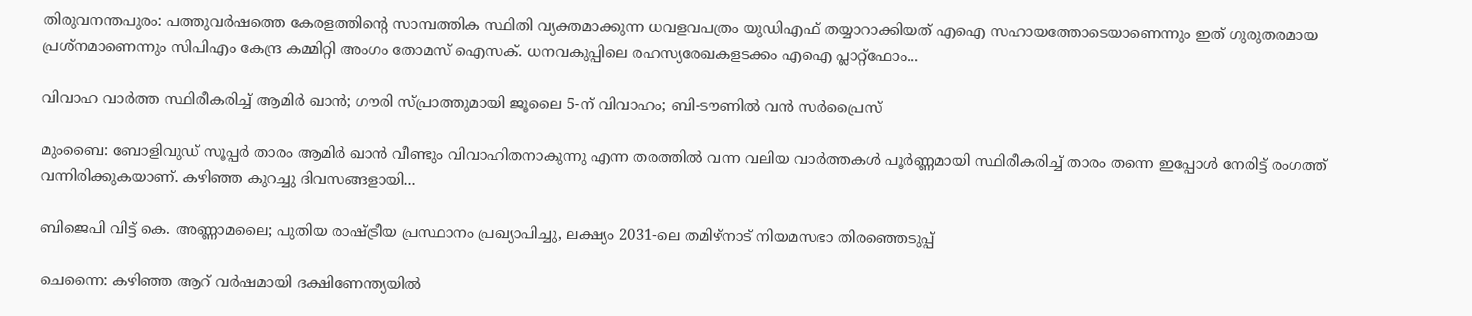തിരുവനന്തപുരം: പത്തുവർഷത്തെ കേരളത്തിന്റെ സാമ്പത്തിക സ്ഥിതി വ്യക്തമാക്കുന്ന ധവളവപത്രം യുഡിഎഫ് തയ്യാറാക്കിയത് എഐ സഹായത്തോടെയാണെന്നും ഇത് ഗുരുതരമായ പ്രശ്‌നമാണെന്നും സിപിഎം കേന്ദ്ര കമ്മിറ്റി അംഗം തോമസ് ഐസക്. ധനവകുപ്പിലെ രഹസ്യരേഖകളടക്കം എഐ പ്ലാറ്റ്‌ഫോം...

വിവാഹ വാർത്ത സ്ഥിരീകരിച്ച് ആമിർ ഖാൻ; ഗൗരി സ്പ്രാത്തുമായി ജൂലൈ 5-ന് വിവാഹം; ബി-ടൗണിൽ വൻ സർപ്രൈസ്

മുംബൈ: ബോളിവുഡ് സൂപ്പർ താരം ആമിർ ഖാൻ വീണ്ടും വിവാഹിതനാകുന്നു എന്ന തരത്തിൽ വന്ന വലിയ വാർത്തകൾ പൂർണ്ണമായി സ്ഥിരീകരിച്ച് താരം തന്നെ ഇപ്പോൾ നേരിട്ട് രംഗത്ത് വന്നിരിക്കുകയാണ്. കഴിഞ്ഞ കുറച്ചു ദിവസങ്ങളായി...

ബിജെപി വിട്ട് കെ. അണ്ണാമലൈ; പുതിയ രാഷ്ട്രീയ പ്രസ്ഥാനം പ്രഖ്യാപിച്ചു, ലക്ഷ്യം 2031-ലെ തമിഴ്‌നാട് നിയമസഭാ തിരഞ്ഞെടുപ്പ്

ചെന്നൈ: കഴിഞ്ഞ ആറ് വർഷമായി ദക്ഷിണേന്ത്യയിൽ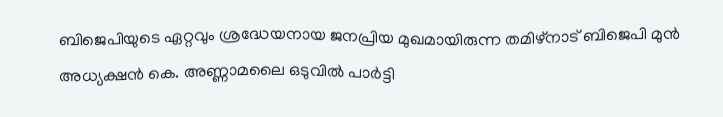ബിജെപിയുടെ ഏറ്റവും ശ്രദ്ധേയനായ ജനപ്രിയ മുഖമായിരുന്ന തമിഴ്‌നാട് ബിജെപി മുൻ അധ്യക്ഷൻ കെ. അണ്ണാമലൈ ഒടുവിൽ പാർട്ടി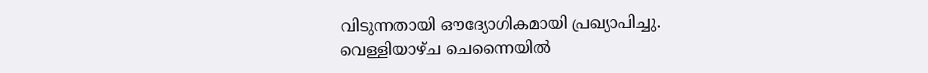വിടുന്നതായി ഔദ്യോഗികമായി പ്രഖ്യാപിച്ചു. വെള്ളിയാഴ്ച ചെന്നൈയിൽ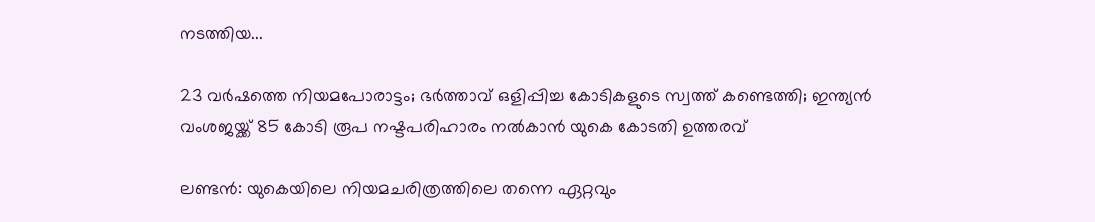നടത്തിയ...

23 വർഷത്തെ നിയമപോരാട്ടം; ഭർത്താവ് ഒളിപ്പിച്ച കോടികളുടെ സ്വത്ത് കണ്ടെത്തി; ഇന്ത്യൻ വംശജയ്ക്ക് 85 കോടി രൂപ നഷ്ടപരിഹാരം നൽകാൻ യുകെ കോടതി ഉത്തരവ്

ലണ്ടൻ: യുകെയിലെ നിയമചരിത്രത്തിലെ തന്നെ ഏറ്റവും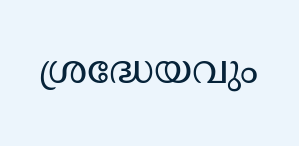ശ്രദ്ധേയവും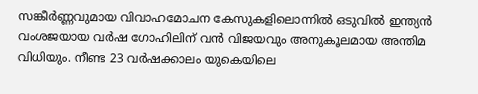സങ്കീർണ്ണവുമായ വിവാഹമോചന കേസുകളിലൊന്നിൽ ഒടുവിൽ ഇന്ത്യൻ വംശജയായ വർഷ ഗോഹിലിന് വൻ വിജയവും അനുകൂലമായ അന്തിമ വിധിയും. നീണ്ട 23 വർഷക്കാലം യുകെയിലെ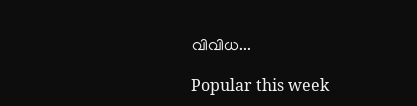വിവിധ...

Popular this week